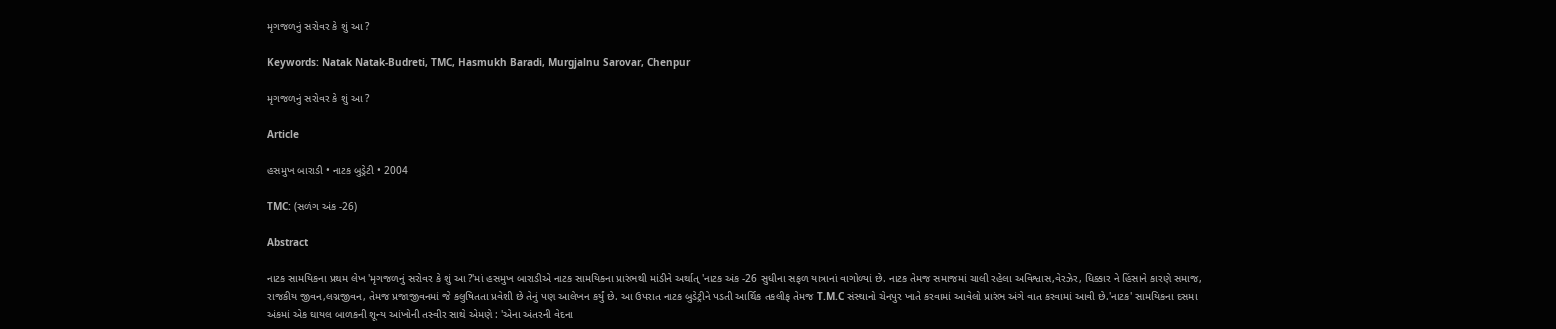મૃગજળનું સરોવર કે શું આ ?

Keywords: Natak Natak-Budreti, TMC, Hasmukh Baradi, Murgjalnu Sarovar, Chenpur

મૃગજળનું સરોવર કે શું આ ?

Article

હસમુખ બારાડી • નાટક બુડ્રેટી • 2004

TMC: (સળંગ અંક -26)

Abstract

નાટક સામયિકના પ્રથમ લેખ 'મૃગજળનું સરોવર કે શું આ ?'માં હસમુખ બારાડીએ નાટક સામયિકના પ્રારંભથી માંડીને અર્થાત્ 'નાટક અંક -26 સુધીના સફળ યાત્રાનાં વાગોળ્યાં છે. નાટક તેમજ સમાજમાં ચાલી રહેલા અવિશ્વાસ,વેરઝેર, ધિક્કાર ને હિંસાને કારણે સમાજ, રાજકીય જીવન,લગ્નજીવન, તેમજ પ્રજાજીવનમાં જે કલુષિતતા પ્રવેશી છે તેનું પણ આલેખન કર્યું છે. આ ઉપરાત નાટક બુડેટ્રીને પડતી આર્થિક તકલીફ તેમજ T.M.C સંસ્થાનો ચેનપુર ખાતે કરવામાં આવેલો પ્રારંભ અંગે વાત કરવામાં આવી છે.'નાટક' સામયિકના દસમા અંકમાં એક ઘાયલ બાળકની શૂન્ય આંખોની તસ્વીર સાથે એમણે : 'એના અંતરની વેદના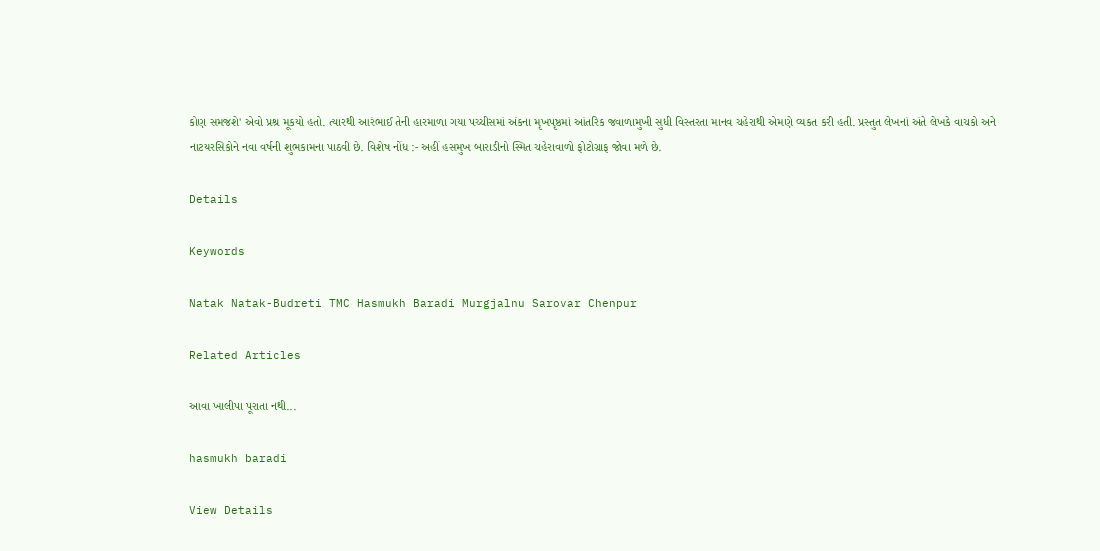કોણ સમજશે' એવો પ્રશ્ર મૂકયો હતો. ત્યારથી આરંભાઈ તેની હારમાળા ગયા પચ્ચીસમાં અંકના મૃખપૃષ્ઠમાં આંતરિક જવાળામુખી સુધી વિસ્તરતા માનવ ચહેરાથી એમણે વ્યકત કરી હતી. પ્રસ્તુત લેખનાં અંતે લેખકે વાચકો અને નાટયરસિકોને નવા વર્ષની શુભકામના પાઠવી છે. વિશેષ નોંધ :- અહીં હસમુખ બારાડીનો સ્મિત ચહેરાવાળો ફોટોગ્રાફ જોવા મળે છે.

Details

Keywords

Natak Natak-Budreti TMC Hasmukh Baradi Murgjalnu Sarovar Chenpur

Related Articles

આવા ખાલીપા પૂરાતા નથી...

hasmukh baradi

View Details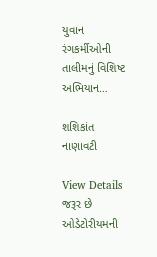યુવાન રંગકર્મીઓની તાલીમનું વિશિષ્ટ અભિયાન…

શશિકાંત નાણાવટી

View Details
જરૂર છે ઓડેટોરીયમની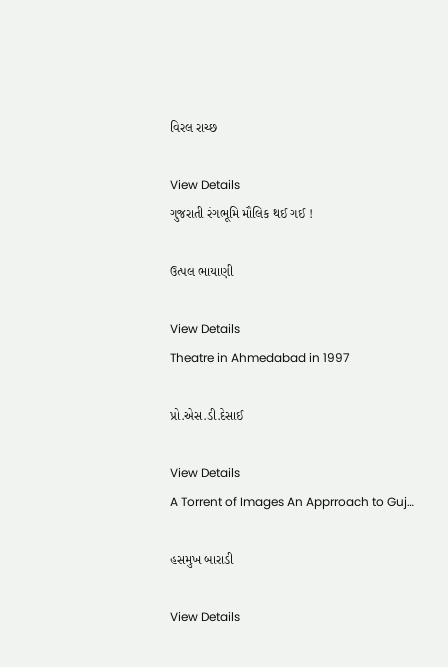વિરલ રાચ્છ

View Details
ગુજરાતી રંગભૂમિ મૌલિક થઈ ગઈ !

ઉત્પલ ભાયાણી

View Details
Theatre in Ahmedabad in 1997

પ્રો.એસ.ડી.દેસાઈ

View Details
A Torrent of Images An Apprroach to Guj…

હસમુખ બારાડી

View Details